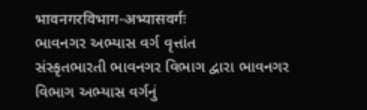भावनगरविभाग-अभ्यासवर्गः
ભાવનગર અભ્યાસ વર્ગ વૃત્તાંત
સંસ્કૃતભારતી ભાવનગર વિભાગ દ્વારા ભાવનગર વિભાગ અભ્યાસ વર્ગનું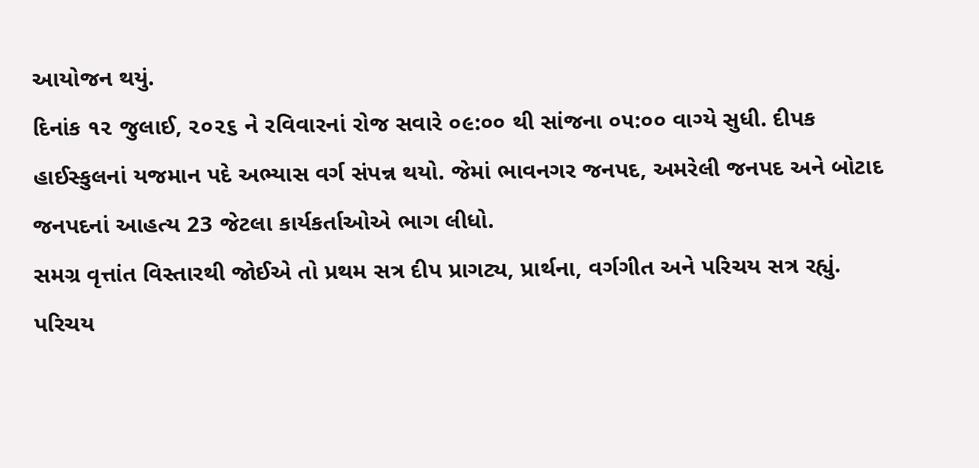આયોજન થયું.
દિનાંક ૧૨ જુલાઈ, ૨૦૨૬ ને રવિવારનાં રોજ સવારે ૦૯:૦૦ થી સાંજના ૦૫:૦૦ વાગ્યે સુધી. દીપક હાઈસ્કુલનાં યજમાન પદે અભ્યાસ વર્ગ સંપન્ન થયો. જેમાં ભાવનગર જનપદ, અમરેલી જનપદ અને બોટાદ જનપદનાં આહત્ય 23 જેટલા કાર્યકર્તાઓએ ભાગ લીધો.
સમગ્ર વૃત્તાંત વિસ્તારથી જોઈએ તો પ્રથમ સત્ર દીપ પ્રાગટ્ય, પ્રાર્થના, વર્ગગીત અને પરિચય સત્ર રહ્યું. પરિચય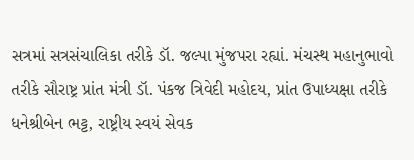સત્રમાં સત્રસંચાલિકા તરીકે ડૉ. જલ્પા મુંજપરા રહ્યાં. મંચસ્થ મહાનુભાવો તરીકે સૌરાષ્ટ્ર પ્રાંત મંત્રી ડૉ. પંકજ ત્રિવેદી મહોદય, પ્રાંત ઉપાધ્યક્ષા તરીકે ધનેશ્રીબેન ભટ્ટ, રાષ્ટ્રીય સ્વયં સેવક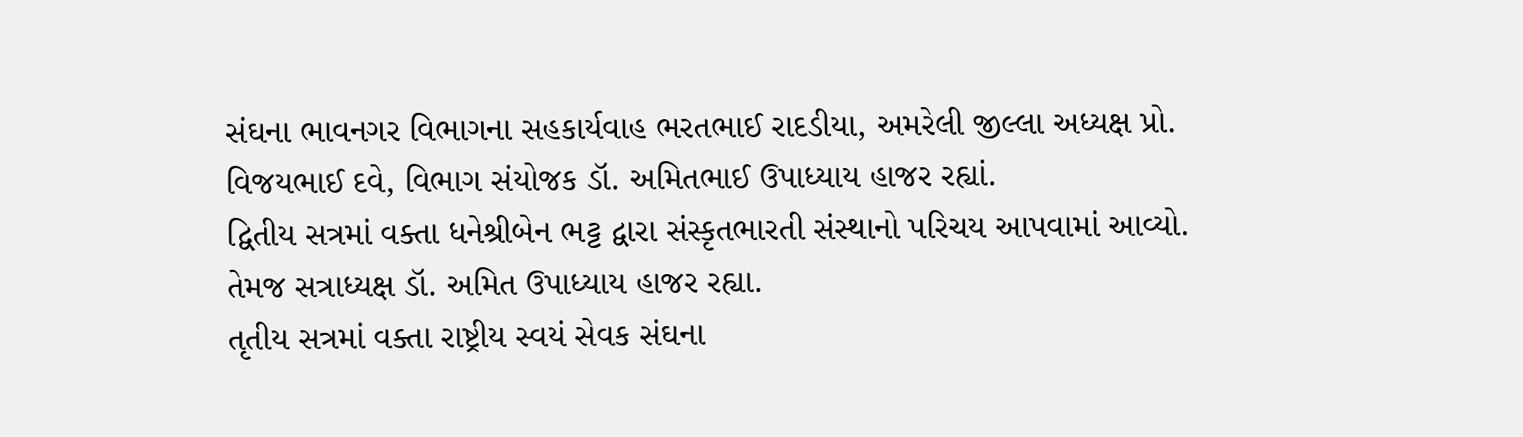સંઘના ભાવનગર વિભાગના સહકાર્યવાહ ભરતભાઈ રાદડીયા, અમરેલી જીલ્લા અધ્યક્ષ પ્રો. વિજયભાઈ દવે, વિભાગ સંયોજક ડૉ. અમિતભાઈ ઉપાધ્યાય હાજર રહ્યાં.
દ્વિતીય સત્રમાં વક્તા ધનેશ્રીબેન ભટ્ટ દ્વારા સંસ્કૃતભારતી સંસ્થાનો પરિચય આપવામાં આવ્યો. તેમજ સત્રાધ્યક્ષ ડૉ. અમિત ઉપાધ્યાય હાજર રહ્યા.
તૃતીય સત્રમાં વક્તા રાષ્ટ્રીય સ્વયં સેવક સંઘના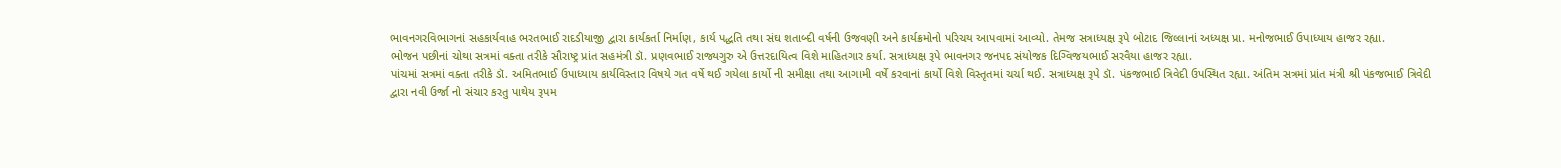ભાવનગરવિભાગનાં સહકાર્યવાહ ભરતભાઈ રાદડીયાજી દ્વારા કાર્યકર્તા નિર્માણ, કાર્ય પદ્ધતિ તથા સંઘ શતાબ્દી વર્ષની ઉજવણી અને કાર્યક્રમોનો પરિચય આપવામાં આવ્યો. તેમજ સત્રાધ્યક્ષ રૂપે બોટાદ જિલ્લાનાં અધ્યક્ષ પ્રા. મનોજભાઈ ઉપાધ્યાય હાજર રહ્યા.
ભોજન પછીનાં ચોથા સત્રમાં વક્તા તરીકે સૌરાષ્ટ્ર પ્રાંત સહમંત્રી ડૉ. પ્રણવભાઈ રાજ્યગુરુ એ ઉત્તરદાયિત્વ વિશે માહિતગાર કર્યા. સત્રાધ્યક્ષ રૂપે ભાવનગર જનપદ સંયોજક દિગ્વિજયભાઈ સરવૈયા હાજર રહ્યા.
પાંચમાં સત્રમાં વક્તા તરીકે ડૉ. અમિતભાઈ ઉપાધ્યાય કાર્યવિસ્તાર વિષયે ગત વર્ષે થઈ ગયેલા કાર્યો ની સમીક્ષા તથા આગામી વર્ષે કરવાનાં કાર્યો વિશે વિસ્તૃતમાં ચર્ચા થઈ. સત્રાધ્યક્ષ રૂપે ડૉ. પંકજભાઈ ત્રિવેદી ઉપસ્થિત રહ્યા. અંતિમ સત્રમાં પ્રાંત મંત્રી શ્રી પંકજભાઈ ત્રિવેદી દ્વારા નવી ઉર્જા નો સંચાર કરતુ પાથેય રૂપમ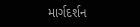માર્ગદર્શન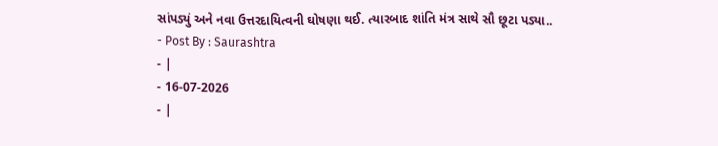સાંપડ્યું અને નવા ઉત્તરદાયિત્વની ઘોષણા થઈ. ત્યારબાદ શાંતિ મંત્ર સાથે સૌ છૂટા પડ્યા..
- Post By : Saurashtra
- |
- 16-07-2026
- |